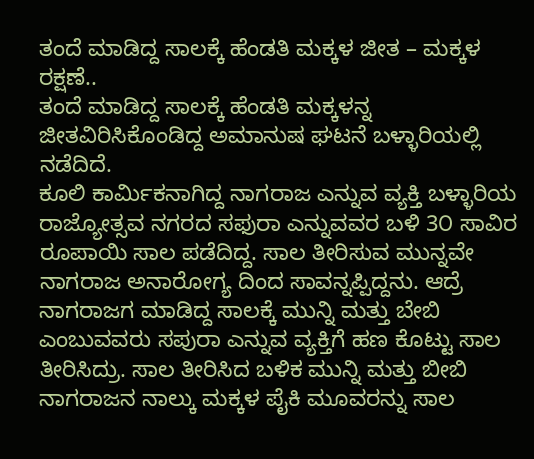ತಂದೆ ಮಾಡಿದ್ದ ಸಾಲಕ್ಕೆ ಹೆಂಡತಿ ಮಕ್ಕಳ ಜೀತ – ಮಕ್ಕಳ ರಕ್ಷಣೆ..
ತಂದೆ ಮಾಡಿದ್ದ ಸಾಲಕ್ಕೆ ಹೆಂಡತಿ ಮಕ್ಕಳನ್ನ ಜೀತವಿರಿಸಿಕೊಂಡಿದ್ದ ಅಮಾನುಷ ಘಟನೆ ಬಳ್ಳಾರಿಯಲ್ಲಿ ನಡೆದಿದೆ.
ಕೂಲಿ ಕಾರ್ಮಿಕನಾಗಿದ್ದ ನಾಗರಾಜ ಎನ್ನುವ ವ್ಯಕ್ತಿ ಬಳ್ಳಾರಿಯ ರಾಜ್ಯೋತ್ಸವ ನಗರದ ಸಫುರಾ ಎನ್ನುವವರ ಬಳಿ 3೦ ಸಾವಿರ ರೂಪಾಯಿ ಸಾಲ ಪಡೆದಿದ್ದ. ಸಾಲ ತೀರಿಸುವ ಮುನ್ನವೇ ನಾಗರಾಜ ಅನಾರೋಗ್ಯ ದಿಂದ ಸಾವನ್ನಪ್ಪಿದ್ದನು. ಆದ್ರೆ ನಾಗರಾಜಗ ಮಾಡಿದ್ದ ಸಾಲಕ್ಕೆ ಮುನ್ನಿ ಮತ್ತು ಬೇಬಿ ಎಂಬುವವರು ಸಪುರಾ ಎನ್ನುವ ವ್ಯಕ್ತಿಗೆ ಹಣ ಕೊಟ್ಟು ಸಾಲ ತೀರಿಸಿದ್ರು. ಸಾಲ ತೀರಿಸಿದ ಬಳಿಕ ಮುನ್ನಿ ಮತ್ತು ಬೀಬಿ ನಾಗರಾಜನ ನಾಲ್ಕು ಮಕ್ಕಳ ಪೈಕಿ ಮೂವರನ್ನು ಸಾಲ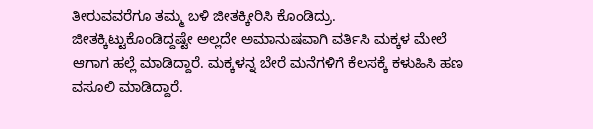ತೀರುವವರೆಗೂ ತಮ್ಮ ಬಳಿ ಜೀತಕ್ಕೀರಿಸಿ ಕೊಂಡಿದ್ರು.
ಜೀತಕ್ಕಿಟ್ಟುಕೊಂಡಿದ್ದಷ್ಟೇ ಅಲ್ಲದೇ ಅಮಾನುಷವಾಗಿ ವರ್ತಿಸಿ ಮಕ್ಕಳ ಮೇಲೆ ಆಗಾಗ ಹಲ್ಲೆ ಮಾಡಿದ್ದಾರೆ. ಮಕ್ಕಳನ್ನ ಬೇರೆ ಮನೆಗಳಿಗೆ ಕೆಲಸಕ್ಕೆ ಕಳುಹಿಸಿ ಹಣ ವಸೂಲಿ ಮಾಡಿದ್ದಾರೆ.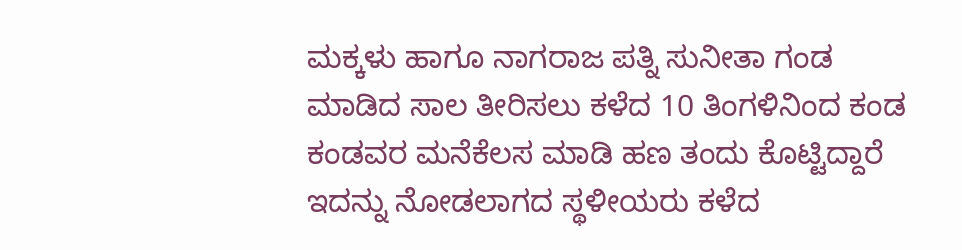ಮಕ್ಕಳು ಹಾಗೂ ನಾಗರಾಜ ಪತ್ನಿ ಸುನೀತಾ ಗಂಡ ಮಾಡಿದ ಸಾಲ ತೀರಿಸಲು ಕಳೆದ 10 ತಿಂಗಳಿನಿಂದ ಕಂಡ ಕಂಡವರ ಮನೆಕೆಲಸ ಮಾಡಿ ಹಣ ತಂದು ಕೊಟ್ಟಿದ್ದಾರೆ ಇದನ್ನು ನೋಡಲಾಗದ ಸ್ಥಳೀಯರು ಕಳೆದ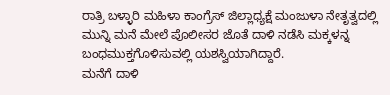ರಾತ್ರಿ ಬಳ್ಳಾರಿ ಮಹಿಳಾ ಕಾಂಗ್ರೆಸ್ ಜಿಲ್ಲಾಧ್ಯಕ್ಷೆ ಮಂಜುಳಾ ನೇತೃತ್ವದಲ್ಲಿ ಮುನ್ನಿ ಮನೆ ಮೇಲೆ ಪೊಲೀಸರ ಜೊತೆ ದಾಳಿ ನಡೆಸಿ ಮಕ್ಕಳನ್ನ ಬಂಧಮುಕ್ತಗೊಳಿಸುವಲ್ಲಿ ಯಶಸ್ವಿಯಾಗಿದ್ದಾರೆ.
ಮನೆಗೆ ದಾಳಿ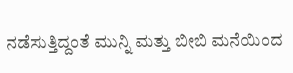ನಡೆಸುತ್ತಿದ್ದಂತೆ ಮುನ್ನಿ ಮತ್ತು ಬೀಬಿ ಮನೆಯಿಂದ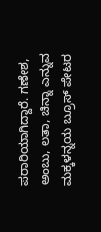ಪರಾರಿಯಾಗಿದ್ದಾರೆ. ಗಣೇಶ, ಅಂಬು, ಲತಾ, ಚಿನ್ನಾ ಎನ್ನುವ ಮಕ್ಕಳನ್ನಯ ಬ್ರೂಸ್ ಪೇಟರ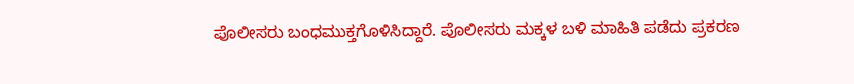ಪೊಲೀಸರು ಬಂಧಮುಕ್ತಗೊಳಿಸಿದ್ದಾರೆ. ಪೊಲೀಸರು ಮಕ್ಕಳ ಬಳಿ ಮಾಹಿತಿ ಪಡೆದು ಪ್ರಕರಣ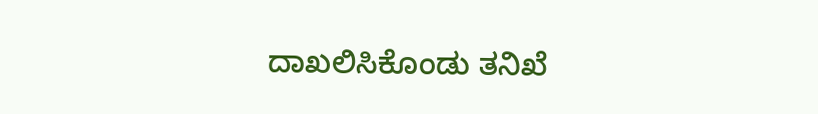ದಾಖಲಿಸಿಕೊಂಡು ತನಿಖೆ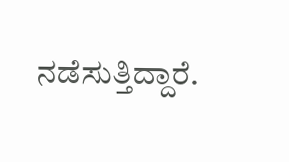ನಡೆಸುತ್ತಿದ್ದಾರೆ.